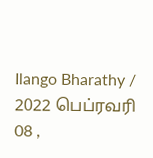Ilango Bharathy / 2022 பெப்ரவரி 08 ,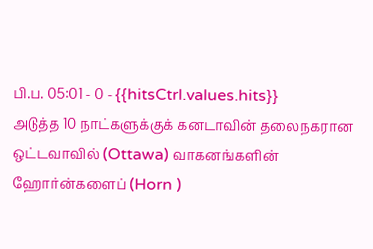பி.ப. 05:01 - 0 - {{hitsCtrl.values.hits}}
அடுத்த 10 நாட்களுக்குக் கனடாவின் தலைநகரான ஒட்டவாவில் (Ottawa) வாகனங்களின் ஹோர்ன்களைப் (Horn )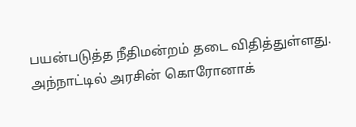பயன்படுத்த நீதிமன்றம் தடை விதித்துள்ளது.
அந்நாட்டில் அரசின் கொரோனாக்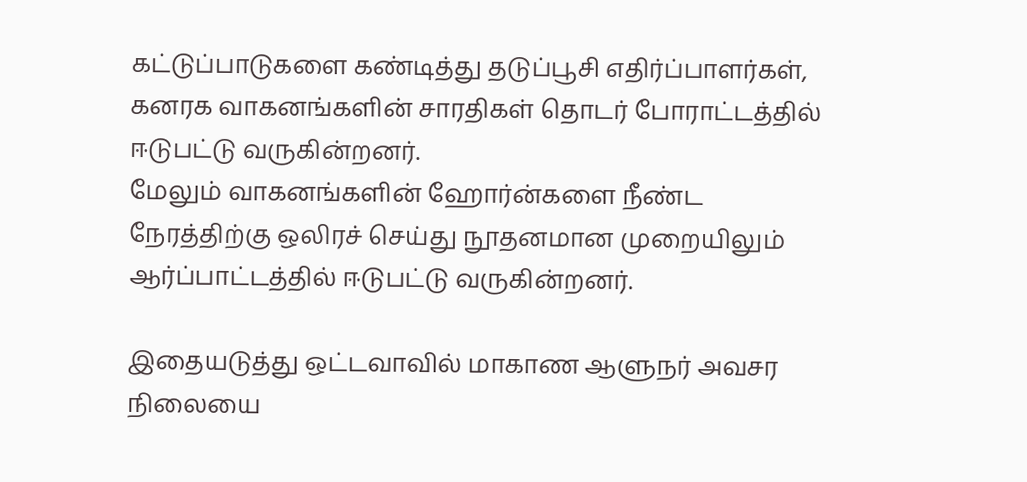கட்டுப்பாடுகளை கண்டித்து தடுப்பூசி எதிர்ப்பாளர்கள், கனரக வாகனங்களின் சாரதிகள் தொடர் போராட்டத்தில் ஈடுபட்டு வருகின்றனர்.
மேலும் வாகனங்களின் ஹோர்ன்களை நீண்ட நேரத்திற்கு ஒலிரச் செய்து நூதனமான முறையிலும் ஆர்ப்பாட்டத்தில் ஈடுபட்டு வருகின்றனர்.

இதையடுத்து ஒட்டவாவில் மாகாண ஆளுநர் அவசர நிலையை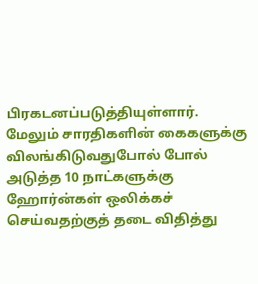பிரகடனப்படுத்தியுள்ளார்.
மேலும் சாரதிகளின் கைகளுக்கு விலங்கிடுவதுபோல் போல் அடுத்த 10 நாட்களுக்கு ஹோர்ன்கள் ஒலிக்கச் செய்வதற்குத் தடை விதித்து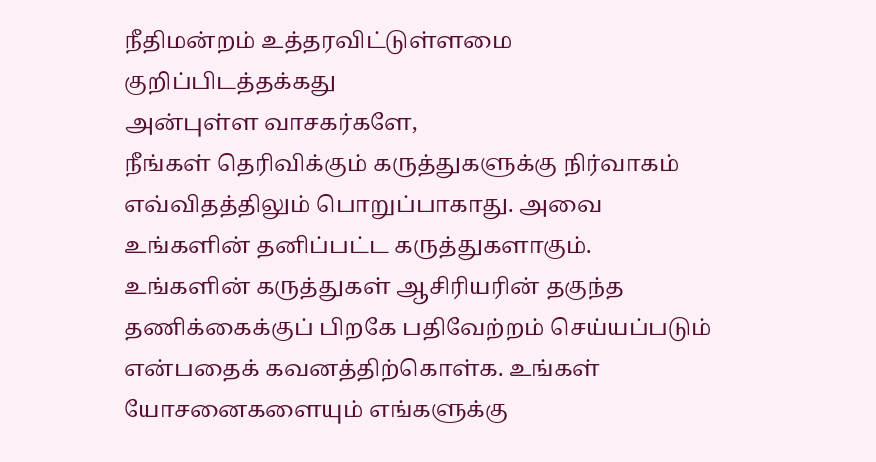நீதிமன்றம் உத்தரவிட்டுள்ளமை குறிப்பிடத்தக்கது
அன்புள்ள வாசகர்களே,
நீங்கள் தெரிவிக்கும் கருத்துகளுக்கு நிர்வாகம் எவ்விதத்திலும் பொறுப்பாகாது. அவை உங்களின் தனிப்பட்ட கருத்துகளாகும். உங்களின் கருத்துகள் ஆசிரியரின் தகுந்த தணிக்கைக்குப் பிறகே பதிவேற்றம் செய்யப்படும் என்பதைக் கவனத்திற்கொள்க. உங்கள் யோசனைகளையும் எங்களுக்கு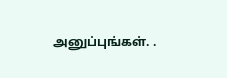அனுப்புங்கள். .